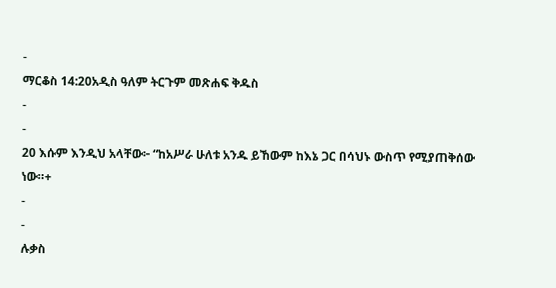-
ማርቆስ 14:20አዲስ ዓለም ትርጉም መጽሐፍ ቅዱስ
-
-
20 እሱም እንዲህ አላቸው፦ “ከአሥራ ሁለቱ አንዱ ይኸውም ከእኔ ጋር በሳህኑ ውስጥ የሚያጠቅሰው ነው።+
-
-
ሉቃስ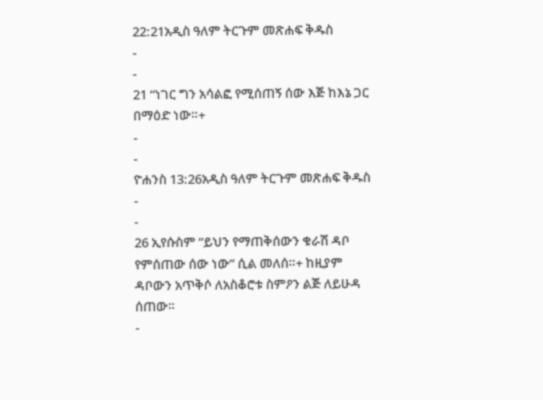22:21አዲስ ዓለም ትርጉም መጽሐፍ ቅዱስ
-
-
21 “ነገር ግን አሳልፎ የሚሰጠኝ ሰው እጅ ከእኔ ጋር በማዕድ ነው።+
-
-
ዮሐንስ 13:26አዲስ ዓለም ትርጉም መጽሐፍ ቅዱስ
-
-
26 ኢየሱስም “ይህን የማጠቅሰውን ቁራሽ ዳቦ የምሰጠው ሰው ነው” ሲል መለሰ።+ ከዚያም ዳቦውን አጥቅሶ ለአስቆሮቱ ስምዖን ልጅ ለይሁዳ ሰጠው።
-